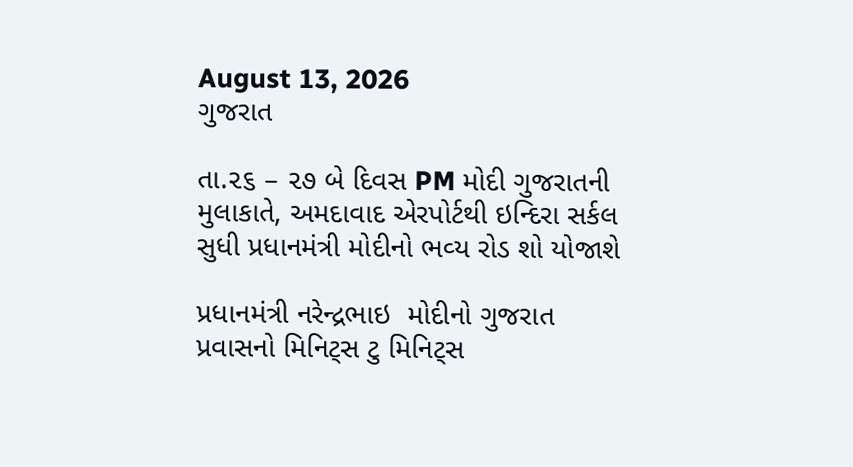August 13, 2026
ગુજરાત

તા.૨૬ – ૨૭ બે દિવસ PM મોદી ગુજરાતની મુલાકાતે, અમદાવાદ એરપોર્ટથી ઇન્‍દિરા સર્કલ સુધી પ્રધાનમંત્રી મોદીનો ભવ્‍ય રોડ શો યોજાશે

પ્રધાનમંત્રી નરેન્‍દ્રભાઇ  મોદીનો ગુજરાત પ્રવાસનો મિનિટ્‍સ ટુ મિનિટ્‍સ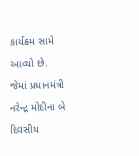કાર્યક્રમ સામે આવ્‍યો છે. જેમાં પ્રધાનમંત્રી નરેન્‍દ્ર મોદીના બે દિવસીય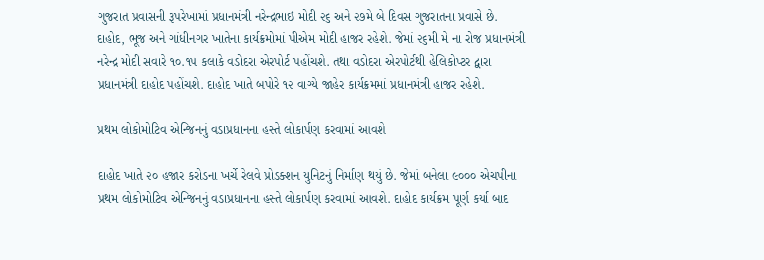ગુજરાત પ્રવાસની રૂપરેખામાં પ્રધાનમંત્રી નરેન્‍દ્રભાઇ મોદી ૨૬ અને ૨૭મે બે દિવસ ગુજરાતના પ્રવાસે છે. દાહોદ, ભૂજ અને ગાંધીનગર ખાતેના કાર્યક્રમોમાં પીએમ મોદી હાજર રહેશે. જેમાં ૨૬મી મે ના રોજ પ્રધાનમંત્રી નરેન્‍દ્ર મોદી સવારે ૧૦.૧૫ કલાકે વડોદરા એરપોર્ટ પહોંચશે. તથા વડોદરા એરપોર્ટથી હેલિકોપ્‍ટર દ્વારા પ્રધાનમંત્રી દાહોદ પહોંચશે. દાહોદ ખાતે બપોરે ૧૨ વાગ્‍યે જાહેર કાર્યક્રમમાં પ્રધાનમંત્રી હાજર રહેશે.

પ્રથમ લોકોમોટિવ એન્‍જિનનું વડાપ્રધાનના હસ્‍તે લોકાર્પણ કરવામાં આવશે

દાહોદ ખાતે ૨૦ હજાર કરોડના ખર્ચે રેલવે પ્રોડક્‍શન યુનિટનું નિર્માણ થયું છે. જેમાં બનેલા ૯૦૦૦ એચપીના પ્રથમ લોકોમોટિવ એન્‍જિનનું વડાપ્રધાનના હસ્‍તે લોકાર્પણ કરવામાં આવશે. દાહોદ કાર્યક્રમ પૂર્ણ કર્યા બાદ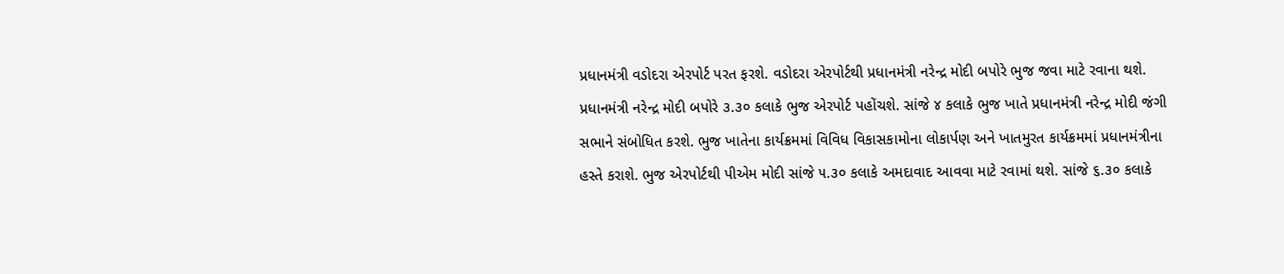પ્રધાનમંત્રી વડોદરા એરપોર્ટ પરત ફરશે. વડોદરા એરપોર્ટથી પ્રધાનમંત્રી નરેન્‍દ્ર મોદી બપોરે ભુજ જવા માટે રવાના થશે. પ્રધાનમંત્રી નરેન્‍દ્ર મોદી બપોરે ૩.૩૦ કલાકે ભુજ એરપોર્ટ પહોંચશે. સાંજે ૪ કલાકે ભુજ ખાતે પ્રધાનમંત્રી નરેન્‍દ્ર મોદી જંગી સભાને સંબોધિત કરશે. ભુજ ખાતેના કાર્યક્રમમાં વિવિધ વિકાસકામોના લોકાર્પણ અને ખાતમુરત કાર્યક્રમમાં પ્રધાનમંત્રીના હસ્‍તે કરાશે. ભુજ એરપોર્ટથી પીએમ મોદી સાંજે ૫.૩૦ કલાકે અમદાવાદ આવવા માટે રવામાં થશે. સાંજે ૬.૩૦ કલાકે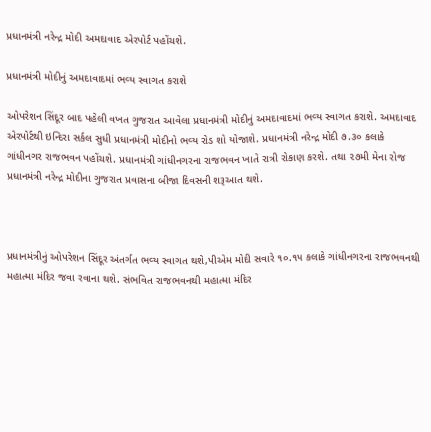પ્રધાનમંત્રી નરેન્‍દ્ર મોદી અમદાવાદ એરપોર્ટ પહોંચશે.

પ્રધાનમંત્રી મોદીનું અમદાવાદમાં ભવ્‍ય સ્‍વાગત કરાશે

ઓપરેશન સિંદૂર બાદ પહેલી વખત ગુજરાત આવેલા પ્રધાનમંત્રી મોદીનું અમદાવાદમાં ભવ્‍ય સ્‍વાગત કરાશે. અમદાવાદ એરપોર્ટથી ઇન્‍દિરા સર્કલ સુધી પ્રધાનમંત્રી મોદીનો ભવ્‍ય રોડ શો યોજાશે. પ્રધાનમંત્રી નરેન્‍દ્ર મોદી ૭.૩૦ કલાકે ગાંધીનગર રાજભવન પહોંચશે. પ્રધાનમંત્રી ગાંધીનગરના રાજભવન ખાતે રાત્રી રોકાણ કરશે. તથા ૨૭મી મેના રોજ પ્રધાનમંત્રી નરેન્‍દ્ર મોદીના ગુજરાત પ્રવાસના બીજા દિવસની શરૂઆત થશે.



પ્રધાનમંત્રીનું ઓપરેશન સિંદૂર અંતર્ગત ભવ્‍ય સ્‍વાગત થશે,પીએમ મોદી સવારે ૧૦.૧૫ કલાકે ગાંધીનગરના રાજભવનથી મહાત્‍મા મંદિર જવા રવાના થશે. સંભવિત રાજભવનથી મહાત્‍મા મંદિર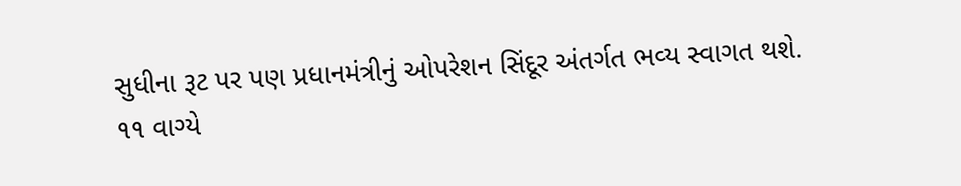સુધીના રૂટ પર પણ પ્રધાનમંત્રીનું ઓપરેશન સિંદૂર અંતર્ગત ભવ્‍ય સ્‍વાગત થશે. ૧૧ વાગ્‍યે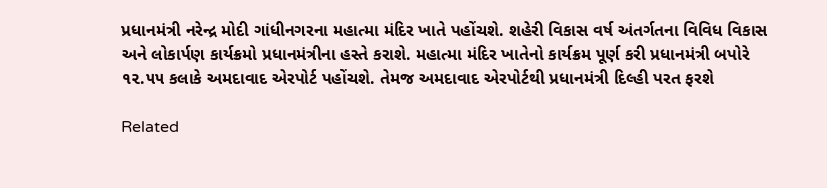પ્રધાનમંત્રી નરેન્‍દ્ર મોદી ગાંધીનગરના મહાત્‍મા મંદિર ખાતે પહોંચશે. શહેરી વિકાસ વર્ષ અંતર્ગતના વિવિધ વિકાસ અને લોકાર્પણ કાર્યક્રમો પ્રધાનમંત્રીના હસ્‍તે કરાશે. મહાત્‍મા મંદિર ખાતેનો કાર્યક્રમ પૂર્ણ કરી પ્રધાનમંત્રી બપોરે ૧૨.૫૫ કલાકે અમદાવાદ એરપોર્ટ પહોંચશે. તેમજ અમદાવાદ એરપોર્ટથી પ્રધાનમંત્રી દિલ્‍હી પરત ફરશે

Related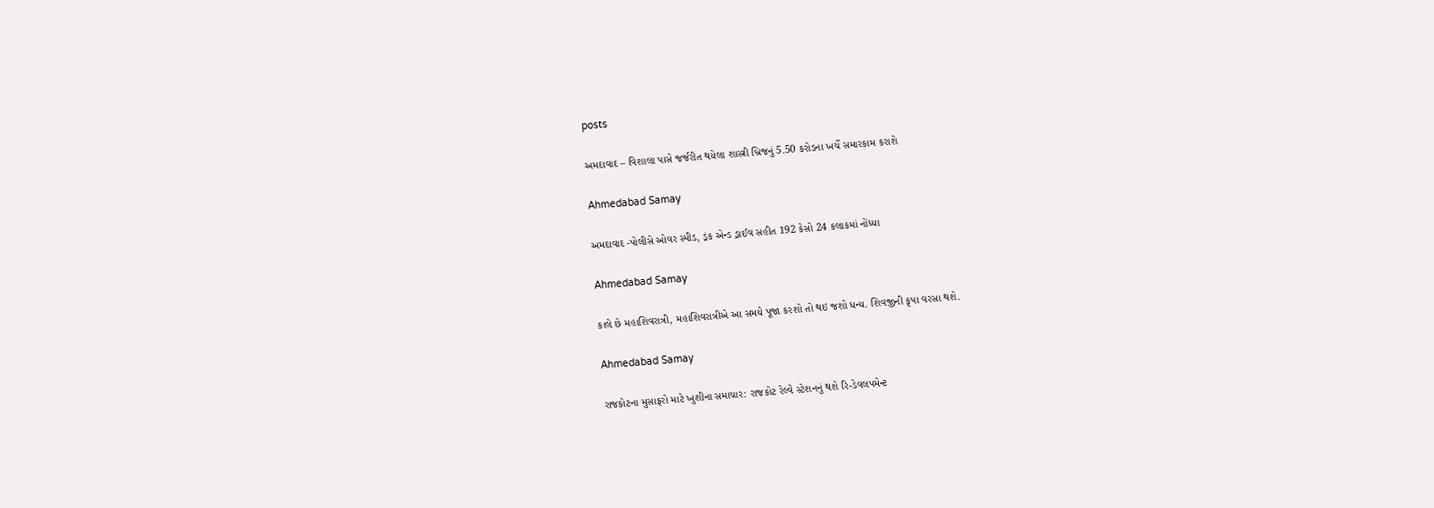posts

અમદાવાદ – વિશાલા પાસે જર્જરીત થયેલા શાસ્ત્રી બ્રિજનું 5.50 કરોડના ખર્ચે સમારકામ કરાશે

Ahmedabad Samay

અમદાવાદ -પોલીસે ઓવર સ્પીડ, ડ્રંક એન્ડ ડ્રાઈવ સહીત 192 કેસો 24 કલાકમાં નોંધ્યા

Ahmedabad Samay

કાલે છે મહાશિવરાત્રી, મહાશિવરાત્રીએ આ સમયે પૂજા કરશો તો થઇ જશો ધન્ય. શિવજીની કૃપા વરસા થશે.

Ahmedabad Samay

રાજકોટના મુસાફરો માટે ખુશીના સમાચાર: રાજકોટ રેલ્વે સ્ટેશનનું થશે રિ-ડેવલપમેન્ટ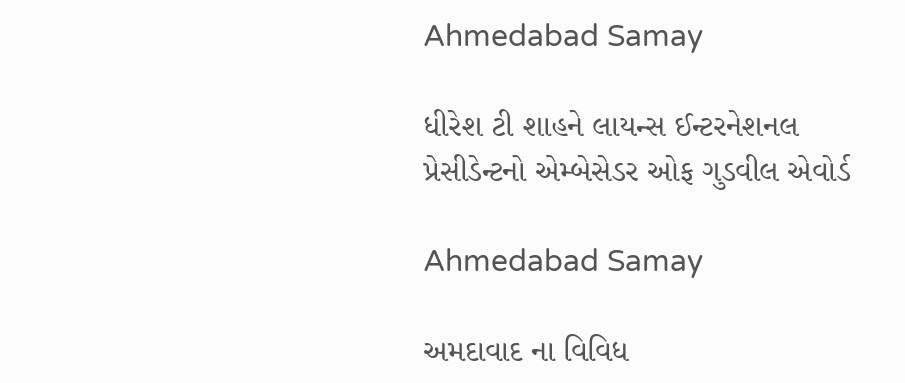Ahmedabad Samay

ધીરેશ ટી શાહને લાયન્સ ઈન્ટરનેશનલ પ્રેસીડેન્ટનો એમ્બેસેડર ઓફ ગુડવીલ એવોર્ડ

Ahmedabad Samay

અમદાવાદ ના વિવિધ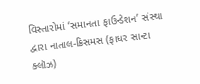વિસ્તારોમાં ‘સમાનતા ફાઉન્ડેશન’ સંસ્થા દ્વારા નાતાલ-ક્રિસમસ (ફાધર સાન્ટા ક્લૉઝ)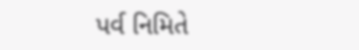પર્વ નિમિતે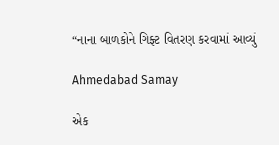“નાના બાળકોને ગિફ્ટ વિતરણ કરવામાં આવ્યું

Ahmedabad Samay

એક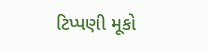ટિપ્પણી મૂકો